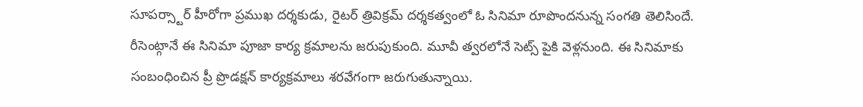సూపర్స్టార్ హీరోగా ప్రముఖ దర్శకుడు, రైటర్ త్రివిక్రమ్ దర్శకత్వంలో ఓ సినిమా రూపొందనున్న సంగతి తెలిసిందే. రీసెంట్గానే ఈ సినిమా పూజా కార్య క్రమాలను జరుపుకుంది. మూవీ త్వరలోనే సెట్స్ పైకి వెళ్లనుంది. ఈ సినిమాకు సంబంధించిన ప్రీ ప్రొడక్షన్ కార్యక్రమాలు శరవేగంగా జరుగుతున్నాయి.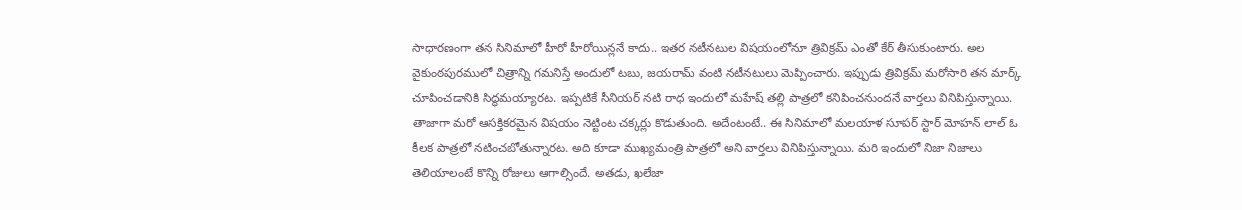సాధారణంగా తన సినిమాలో హీరో హీరోయిన్లనే కాదు.. ఇతర నటీనటుల విషయంలోనూ త్రివిక్రమ్ ఎంతో కేర్ తీసుకుంటారు. అల వైకుంఠపురములో చిత్రాన్ని గమనిస్తే అందులో టబు, జయరామ్ వంటి నటీనటులు మెప్పించారు. ఇప్పుడు త్రివిక్రమ్ మరోసారి తన మార్క్ చూపించడానికి సిద్ధమయ్యారట. ఇప్పటికే సీనియర్ నటి రాధ ఇందులో మహేష్ తల్లి పాత్రలో కనిపించనుందనే వార్తలు వినిపిస్తున్నాయి. తాజాగా మరో ఆసక్తికరమైన విషయం నెట్టింట చక్కర్లు కొడుతుంది. అదేంటంటే.. ఈ సినిమాలో మలయాళ సూపర్ స్టార్ మోహన్ లాల్ ఓ కీలక పాత్రలో నటించబోతున్నారట. అది కూడా ముఖ్యమంత్రి పాత్రలో అని వార్తలు వినిపిస్తున్నాయి. మరి ఇందులో నిజా నిజాలు తెలియాలంటే కొన్ని రోజులు ఆగాల్సిందే. అతడు, ఖలేజా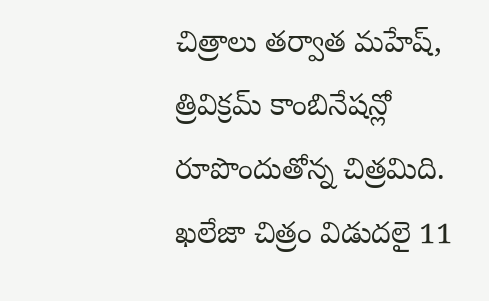చిత్రాలు తర్వాత మహేష్, త్రివిక్రమ్ కాంబినేషన్లో రూపొందుతోన్న చిత్రమిది. ఖలేజా చిత్రం విడుదలై 11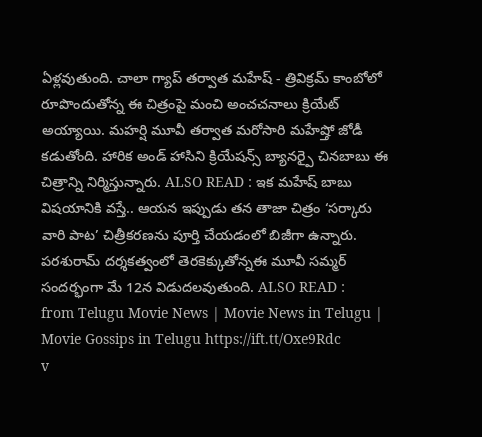ఏళ్లవుతుంది. చాలా గ్యాప్ తర్వాత మహేష్ - త్రివిక్రమ్ కాంబోలో రూపొందుతోన్న ఈ చిత్రంపై మంచి అంచచనాలు క్రియేట్ అయ్యాయి. మహర్షి మూవీ తర్వాత మరోసారి మహేష్తో జోడీ కడుతోంది. హారిక అండ్ హాసిని క్రియేషన్స్ బ్యానర్పై చినబాబు ఈ చిత్రాన్ని నిర్మిస్తున్నారు. ALSO READ : ఇక మహేష్ బాబు విషయానికి వస్తే.. ఆయన ఇప్పుడు తన తాజా చిత్రం ‘సర్కారు వారి పాట’ చిత్రీకరణను పూర్తి చేయడంలో బిజీగా ఉన్నారు. పరశురామ్ దర్శకత్వంలో తెరకెక్కుతోన్నఈ మూవీ సమ్మర్ సందర్భంగా మే 12న విడుదలవుతుంది. ALSO READ :
from Telugu Movie News | Movie News in Telugu | Movie Gossips in Telugu https://ift.tt/Oxe9Rdc
v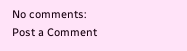No comments:
Post a Comment